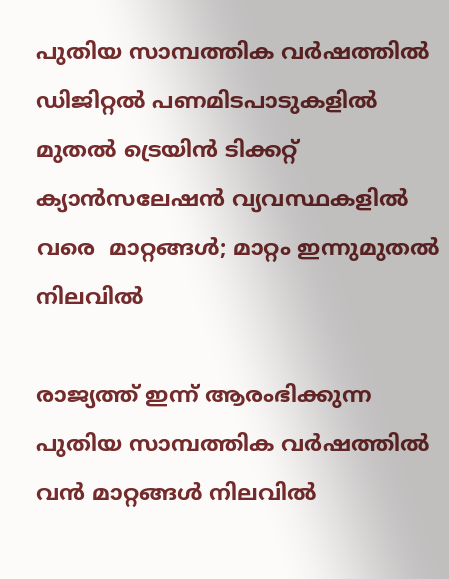പുതിയ സാമ്പത്തിക വർഷത്തിൽ ഡിജിറ്റല്‍ പണമിടപാടുകളില്‍ മുതല്‍ ട്രെയിന്‍ ടിക്കറ്റ് ക്യാന്‍സലേഷന്‍ വ്യവസ്ഥകളില്‍ വരെ  മാറ്റങ്ങള്‍; മാറ്റം ഇന്നുമുതല്‍ നിലവിൽ

രാജ്യത്ത് ഇന്ന് ആരംഭിക്കുന്ന പുതിയ സാമ്പത്തിക വര്‍ഷത്തിൽ വൻ മാറ്റങ്ങൾ നിലവിൽ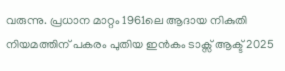വരുന്നു. പ്രധാന മാറ്റം 1961ലെ ആദായ നികുതി നിയമത്തിന് പകരം പുതിയ ഇന്‍കം ടാക്സ് ആക്ട് 2025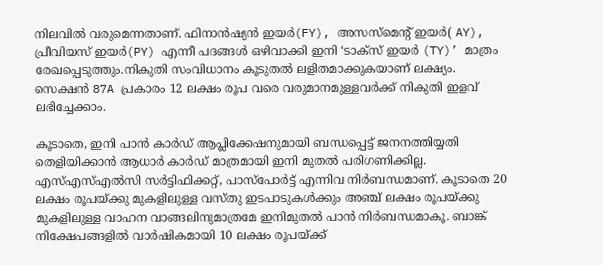നിലവില്‍ വരുമെന്നതാണ്. ഫിനാൻഷ്യൻ ഇയർ(FY), അസസ്‌മെന്റ് ഇയര്‍( AY), പ്രീവിയസ് ഇയര്‍(PY) എന്നീ പദങ്ങള്‍ ഒഴിവാക്കി ഇനി ‘ടാക്സ് ഇയര്‍ (TY)’ മാത്രം രേഖപ്പെടുത്തും.നികുതി സംവിധാനം കൂടുതല്‍ ലളിതമാക്കുകയാണ് ലക്ഷ്യം. സെക്ഷന്‍ 87A പ്രകാരം 12 ലക്ഷം രൂപ വരെ വരുമാനമുള്ളവര്‍ക്ക് നികുതി ഇളവ് ലഭിച്ചേക്കാം.

കൂടാതെ, ഇനി പാന്‍ കാര്‍ഡ് ആപ്ലിക്കേഷനുമായി ബന്ധപ്പെട്ട് ജനനത്തിയ്യതി തെളിയിക്കാന്‍ ആധാര്‍ കാര്‍ഡ് മാത്രമായി ഇനി മുതല്‍ പരിഗണിക്കില്ല. എസ്എസ്എൽസി സര്‍ട്ടിഫിക്കറ്റ്, പാസ്‌പോര്‍ട്ട് എന്നിവ നിര്‍ബന്ധമാണ്. കൂടാതെ 20 ലക്ഷം രൂപയ്ക്കു മുകളിലുള്ള വസ്തു ഇടപാടുകള്‍ക്കും അഞ്ച് ലക്ഷം രൂപയ്ക്കു മുകളിലുള്ള വാഹന വാങ്ങലിനുമാത്രമേ ഇനിമുതല്‍ പാന്‍ നിര്‍ബന്ധമാകൂ. ബാങ്ക് നിക്ഷേപങ്ങളില്‍ വാര്‍ഷികമായി 10 ലക്ഷം രൂപയ്ക്ക്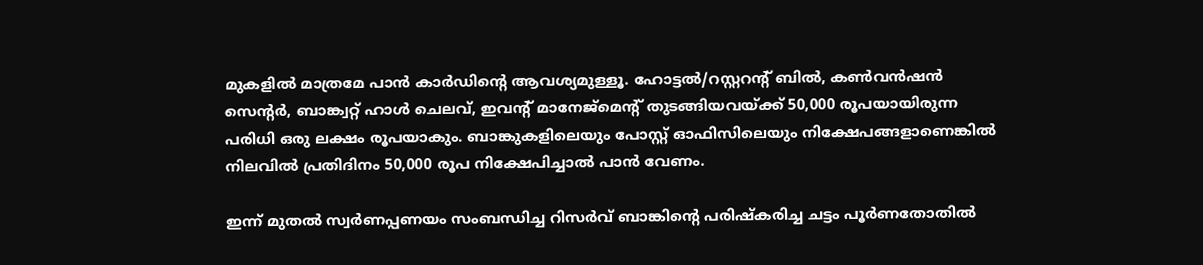മുകളില്‍ മാത്രമേ പാന്‍ കാർഡിൻ്റെ ആവശ്യമുള്ളൂ. ഹോട്ടല്‍/റസ്റ്ററന്റ് ബില്‍, കണ്‍വന്‍ഷന്‍ സെന്റര്‍, ബാങ്ക്വറ്റ് ഹാള്‍ ചെലവ്, ഇവന്റ് മാനേജ്‌മെന്റ് തുടങ്ങിയവയ്ക്ക് 50,000 രൂപയായിരുന്ന പരിധി ഒരു ലക്ഷം രൂപയാകും. ബാങ്കുകളിലെയും പോസ്റ്റ് ഓഫിസിലെയും നിക്ഷേപങ്ങളാണെങ്കില്‍ നിലവില്‍ പ്രതിദിനം 50,000 രൂപ നിക്ഷേപിച്ചാല്‍ പാന്‍ വേണം.

ഇന്ന് മുതൽ സ്വര്‍ണപ്പണയം സംബന്ധിച്ച റിസര്‍വ് ബാങ്കിന്റെ പരിഷ്‌കരിച്ച ചട്ടം പൂര്‍ണതോതില്‍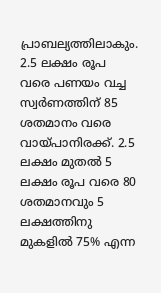പ്രാബല്യത്തിലാകും. 2.5 ലക്ഷം രൂപ വരെ പണയം വച്ച സ്വര്‍ണത്തിന് 85 ശതമാനം വരെ വായ്പാനിരക്ക്. 2.5 ലക്ഷം മുതല്‍ 5 ലക്ഷം രൂപ വരെ 80 ശതമാനവും 5 ലക്ഷത്തിനു മുകളില്‍ 75% എന്ന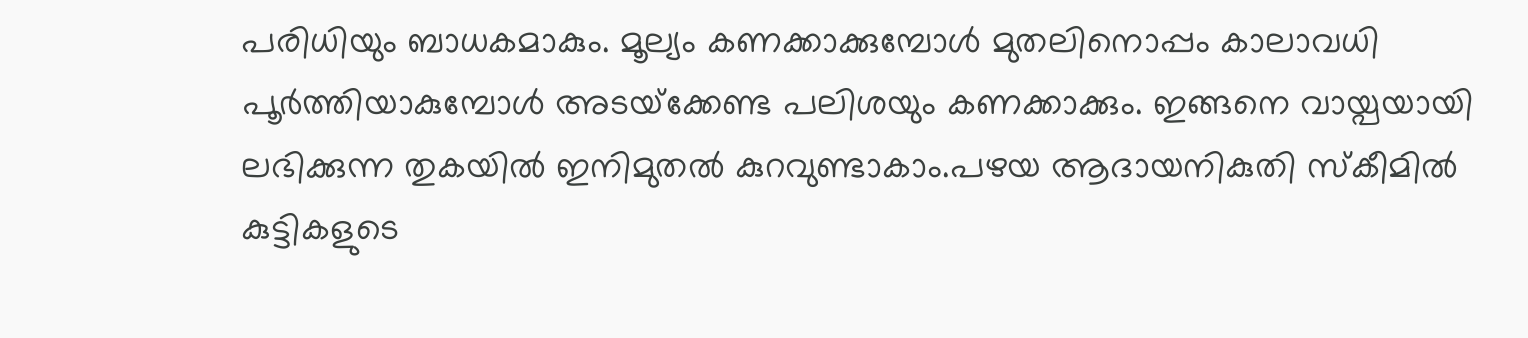പരിധിയും ബാധകമാകും. മൂല്യം കണക്കാക്കുമ്പോള്‍ മുതലിനൊപ്പം കാലാവധി പൂര്‍ത്തിയാകുമ്പോള്‍ അടയ്‌ക്കേണ്ട പലിശയും കണക്കാക്കും. ഇങ്ങനെ വായ്പയായി ലഭിക്കുന്ന തുകയില്‍ ഇനിമുതല്‍ കുറവുണ്ടാകാം.പഴയ ആദായനികുതി സ്‌കീമില്‍ കുട്ടികളുടെ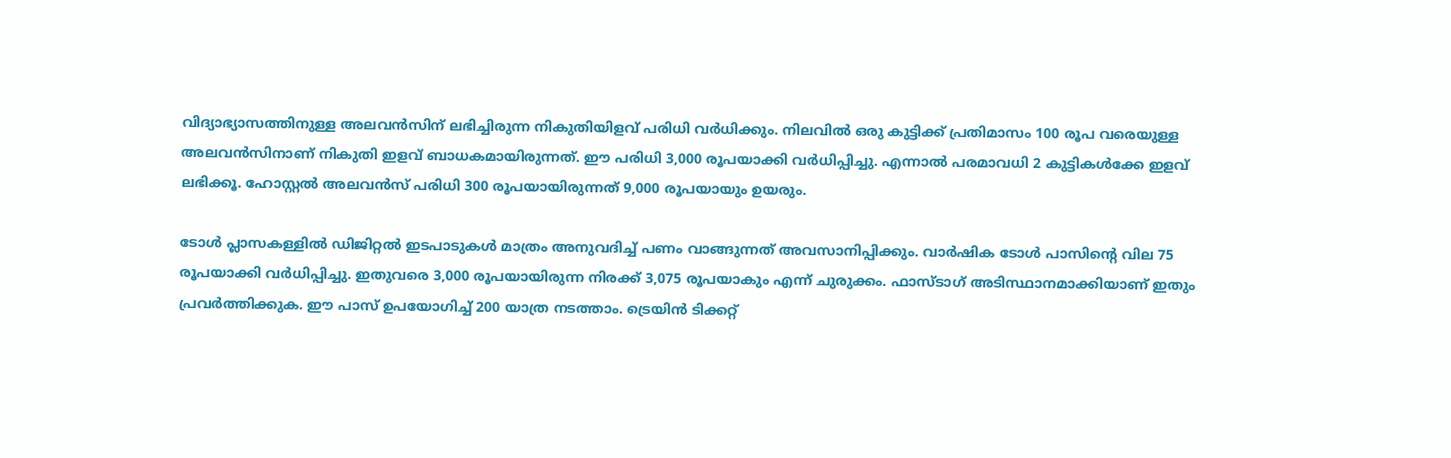വിദ്യാഭ്യാസത്തിനുള്ള അലവന്‍സിന് ലഭിച്ചിരുന്ന നികുതിയിളവ് പരിധി വര്‍ധിക്കും. നിലവില്‍ ഒരു കുട്ടിക്ക് പ്രതിമാസം 100 രൂപ വരെയുള്ള അലവന്‍സിനാണ് നികുതി ഇളവ് ബാധകമായിരുന്നത്. ഈ പരിധി 3,000 രൂപയാക്കി വര്‍ധിപ്പിച്ചു. എന്നാൽ പരമാവധി 2 കുട്ടികള്‍ക്കേ ഇളവ് ലഭിക്കൂ. ഹോസ്റ്റല്‍ അലവന്‍സ് പരിധി 300 രൂപയായിരുന്നത് 9,000 രൂപയായും ഉയരും.

ടോള്‍ പ്ലാസകള്ളിൽ ഡിജിറ്റല്‍ ഇടപാടുകള്‍ മാത്രം അനുവദിച്ച് പണം വാങ്ങുന്നത് അവസാനിപ്പിക്കും. വാര്‍ഷിക ടോള്‍ പാസിന്റെ വില 75 രൂപയാക്കി വര്‍ധിപ്പിച്ചു. ഇതുവരെ 3,000 രൂപയായിരുന്ന നിരക്ക് 3,075 രൂപയാകും എന്ന് ചുരുക്കം. ഫാസ്ടാഗ് അടിസ്ഥാനമാക്കിയാണ് ഇതും പ്രവര്‍ത്തിക്കുക. ഈ പാസ് ഉപയോഗിച്ച് 200 യാത്ര നടത്താം. ട്രെയിന്‍ ടിക്കറ്റ്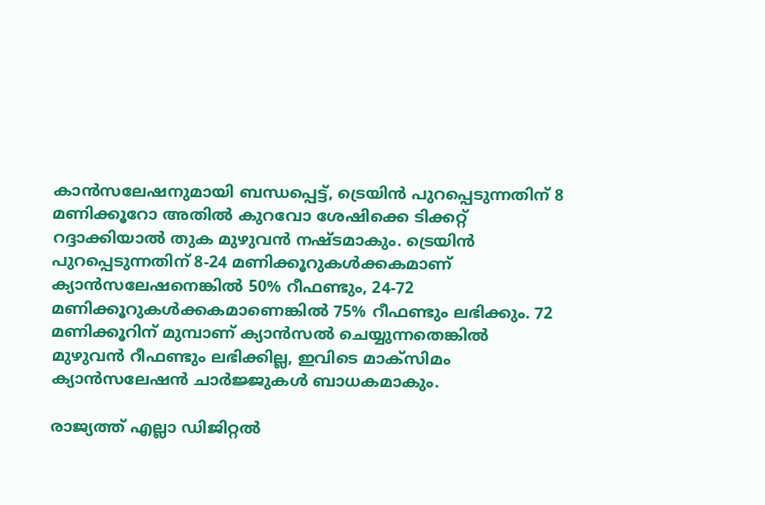കാന്‍സലേഷനുമായി ബന്ധപ്പെട്ട്, ട്രെയിന്‍ പുറപ്പെടുന്നതിന് 8 മണിക്കൂറോ അതില്‍ കുറവോ ശേഷിക്കെ ടിക്കറ്റ് റദ്ദാക്കിയാല്‍ തുക മുഴുവന്‍ നഷ്ടമാകും. ട്രെയിന്‍ പുറപ്പെടുന്നതിന് 8-24 മണിക്കൂറുകള്‍ക്കകമാണ് ക്യാന്‍സലേഷനെങ്കില്‍ 50% റീഫണ്ടും, 24-72 മണിക്കൂറുകള്‍ക്കകമാണെങ്കില്‍ 75% റീഫണ്ടും ലഭിക്കും. 72 മണിക്കൂറിന് മുമ്പാണ് ക്യാന്‍സല്‍ ചെയ്യുന്നതെങ്കില്‍ മുഴുവന്‍ റീഫണ്ടും ലഭിക്കില്ല, ഇവിടെ മാക്‌സിമം ക്യാന്‍സലേഷന്‍ ചാര്‍ജ്ജുകള്‍ ബാധകമാകും.

രാജ്യത്ത് എല്ലാ ഡിജിറ്റല്‍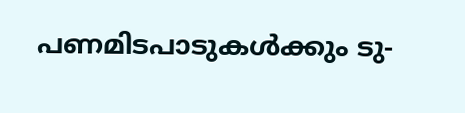പണമിടപാടുകള്‍ക്കും ടു-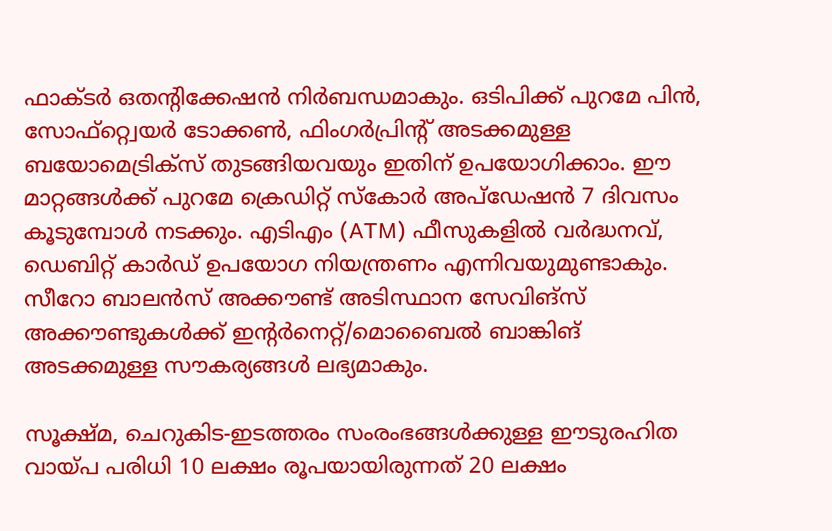ഫാക്ടര്‍ ഒതന്റിക്കേഷന്‍ നിര്‍ബന്ധമാകും. ഒടിപിക്ക് പുറമേ പിന്‍, സോഫ്റ്റ്വെയര്‍ ടോക്കണ്‍, ഫിംഗര്‍പ്രിന്റ് അടക്കമുള്ള ബയോമെട്രിക്‌സ് തുടങ്ങിയവയും ഇതിന് ഉപയോഗിക്കാം. ഈ മാറ്റങ്ങള്‍ക്ക് പുറമേ ക്രെഡിറ്റ് സ്‌കോര്‍ അപ്ഡേഷന്‍ 7 ദിവസം കൂടുമ്പോള്‍ നടക്കും. എടിഎം (ATM) ഫീസുകളില്‍ വര്‍ദ്ധനവ്, ഡെബിറ്റ് കാര്‍ഡ് ഉപയോഗ നിയന്ത്രണം എന്നിവയുമുണ്ടാകും. സീറോ ബാലന്‍സ് അക്കൗണ്ട് അടിസ്ഥാന സേവിങ്‌സ് അക്കൗണ്ടുകള്‍ക്ക് ഇന്റര്‍നെറ്റ്/മൊബൈല്‍ ബാങ്കിങ് അടക്കമുള്ള സൗകര്യങ്ങള്‍ ലഭ്യമാകും.

സൂക്ഷ്മ, ചെറുകിട-ഇടത്തരം സംരംഭങ്ങള്‍ക്കുള്ള ഈടുരഹിത വായ്പ പരിധി 10 ലക്ഷം രൂപയായിരുന്നത് 20 ലക്ഷം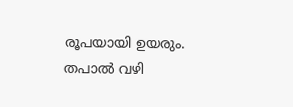രൂപയായി ഉയരും. തപാല്‍ വഴി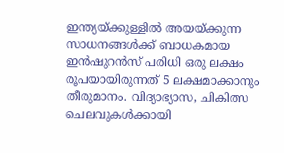ഇന്ത്യയ്ക്കുള്ളില്‍ അയയ്ക്കുന്ന സാധനങ്ങള്‍ക്ക് ബാധകമായ ഇന്‍ഷുറന്‍സ് പരിധി ഒരു ലക്ഷം രൂപയായിരുന്നത് 5 ലക്ഷമാക്കാനും തീരുമാനം. വിദ്യാഭ്യാസ, ചികിത്സ ചെലവുകള്‍ക്കായി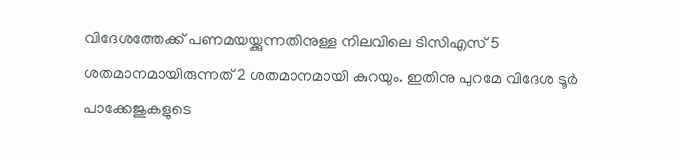വിദേശത്തേക്ക് പണമയയ്ക്കുന്നതിനുള്ള നിലവിലെ ടിസിഎസ് 5 ശതമാനമായിരുന്നത് 2 ശതമാനമായി കുറയും. ഇതിനു പുറമേ വിദേശ ടൂര്‍ പാക്കേജുകളുടെ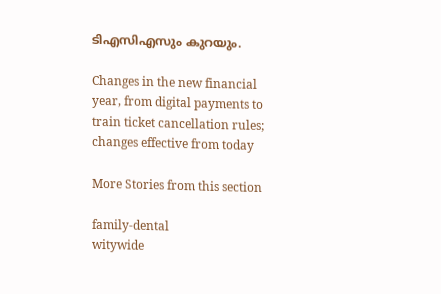ടിഎസിഎസും കുറയും.

Changes in the new financial year, from digital payments to train ticket cancellation rules; changes effective from today

More Stories from this section

family-dental
witywide